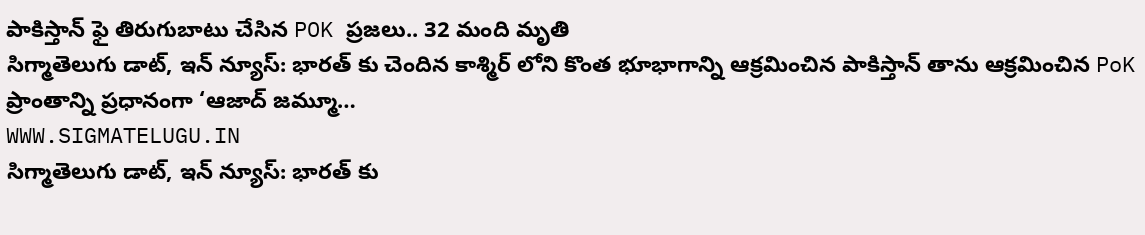పాకిస్తాన్ ఫై తిరుగుబాటు చేసిన POK ప్రజలు.. 32 మంది మృతి
సిగ్మాతెలుగు డాట్, ఇన్ న్యూస్: భారత్ కు చెందిన కాశ్మిర్ లోని కొంత భూభాగాన్ని ఆక్రమించిన పాకిస్తాన్ తాను ఆక్రమించిన PoK ప్రాంతాన్ని ప్రధానంగా ‘ఆజాద్ జమ్మూ…
WWW.SIGMATELUGU.IN
సిగ్మాతెలుగు డాట్, ఇన్ న్యూస్: భారత్ కు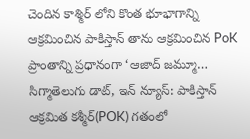చెందిన కాశ్మిర్ లోని కొంత భూభాగాన్ని ఆక్రమించిన పాకిస్తాన్ తాను ఆక్రమించిన PoK ప్రాంతాన్ని ప్రధానంగా ‘ఆజాద్ జమ్మూ…
సిగ్మాతెలుగు డాట్, ఇన్ న్యూస్: పాకిస్తాన్ ఆక్రమిత కశ్మీర్(POK) గతంలో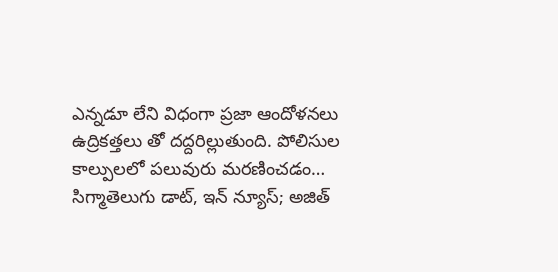ఎన్నడూ లేని విధంగా ప్రజా ఆందోళనలు ఉద్రికత్తలు తో దద్దరిల్లుతుంది. పోలిసుల కాల్పులలో పలువురు మరణించడం…
సిగ్మాతెలుగు డాట్, ఇన్ న్యూస్; అజిత్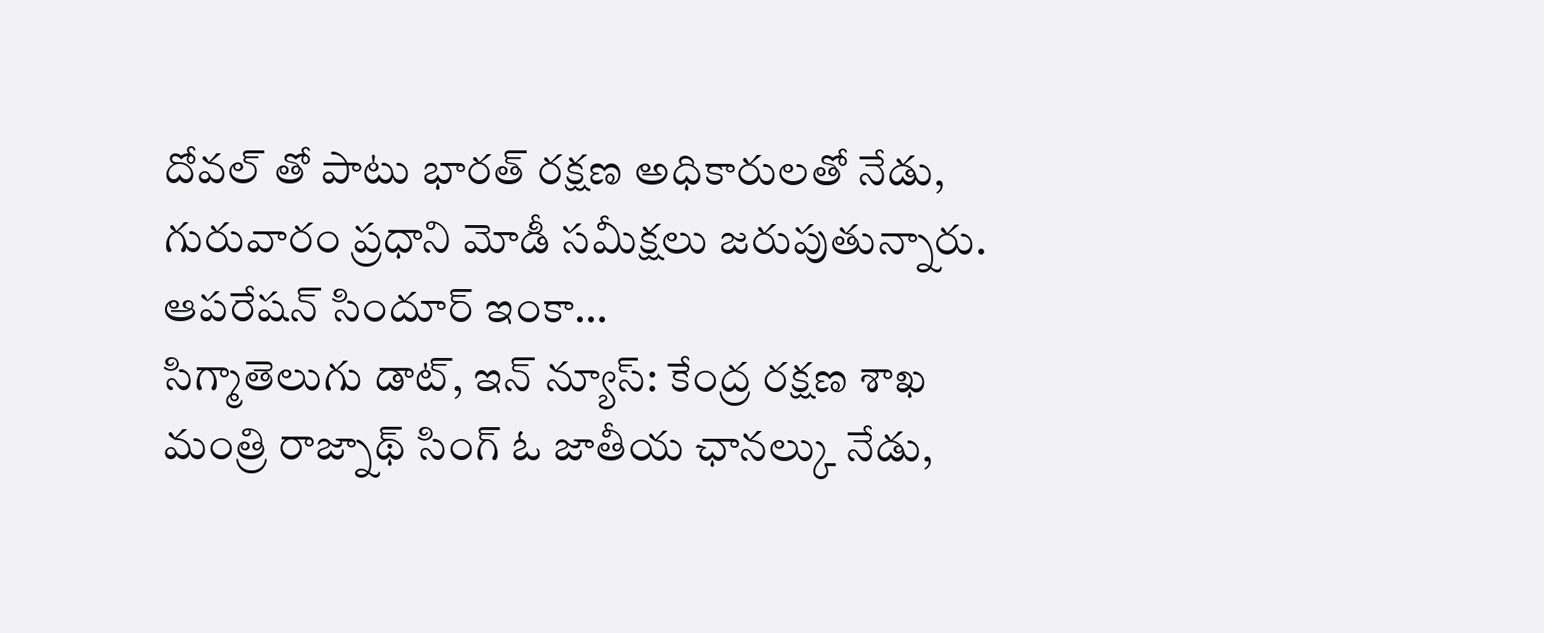దోవల్ తో పాటు భారత్ రక్షణ అధికారులతో నేడు, గురువారం ప్రధాని మోడీ సమీక్షలు జరుపుతున్నారు. ఆపరేషన్ సిందూర్ ఇంకా…
సిగ్మాతెలుగు డాట్, ఇన్ న్యూస్: కేంద్ర రక్షణ శాఖ మంత్రి రాజ్నాథ్ సింగ్ ఓ జాతీయ ఛానల్కు నేడు,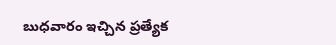బుధవారం ఇచ్చిన ప్రత్యేక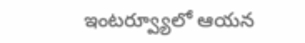ఇంటర్వ్యూలో ఆయన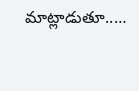మాట్లాడుతూ..…